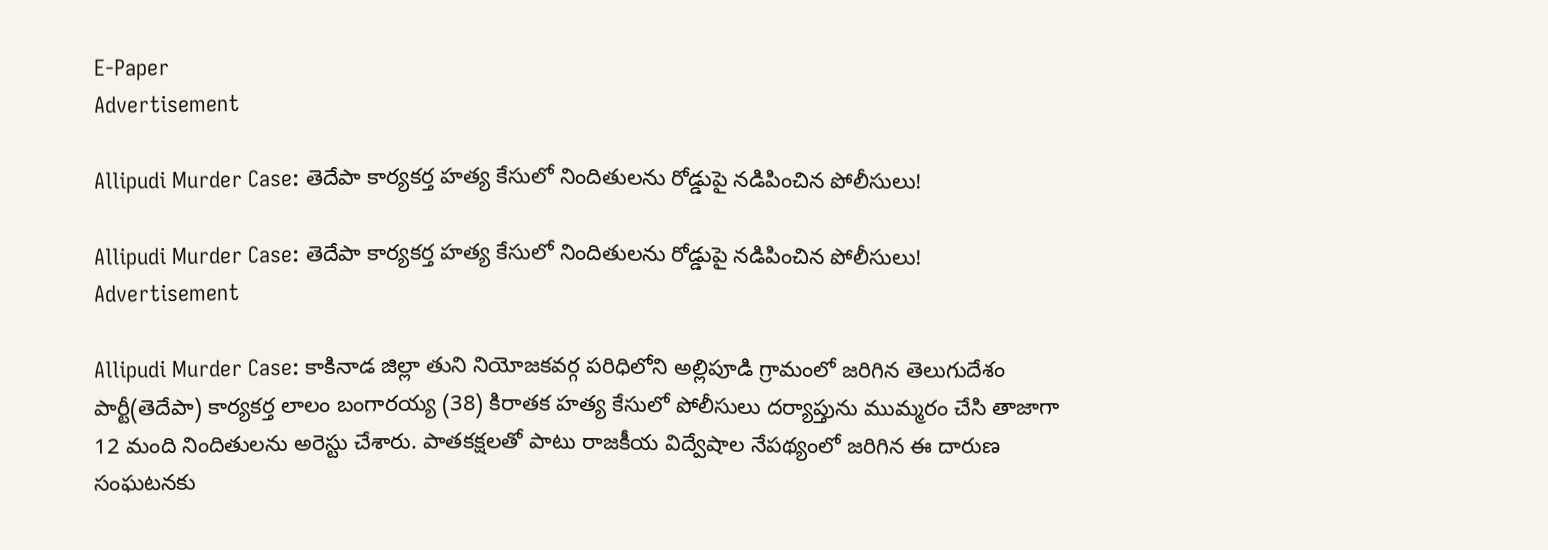E-Paper
Advertisement

Allipudi Murder Case: తెదేపా కార్యకర్త హత్య కేసులో నిందితులను రోడ్డుపై నడిపించిన పోలీసులు!

Allipudi Murder Case: తెదేపా కార్యకర్త హత్య కేసులో నిందితులను రోడ్డుపై నడిపించిన పోలీసులు!
Advertisement

Allipudi Murder Case: కాకినాడ జిల్లా తుని నియోజకవర్గ పరిధిలోని అల్లిపూడి గ్రామంలో జరిగిన తెలుగుదేశం పార్టీ(తెదేపా) కార్యకర్త లాలం బంగారయ్య (38) కిరాతక హత్య కేసులో పోలీసులు దర్యాప్తును ముమ్మరం చేసి తాజాగా 12 మంది నిందితులను అరెస్టు చేశారు. పాతకక్షలతో పాటు రాజకీయ విద్వేషాల నేపథ్యంలో జరిగిన ఈ దారుణ సంఘటనకు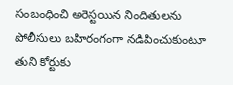సంబంధించి అరెస్టయిన నిందితులను పోలీసులు బహిరంగంగా నడిపించుకుంటూ తుని కోర్టుకు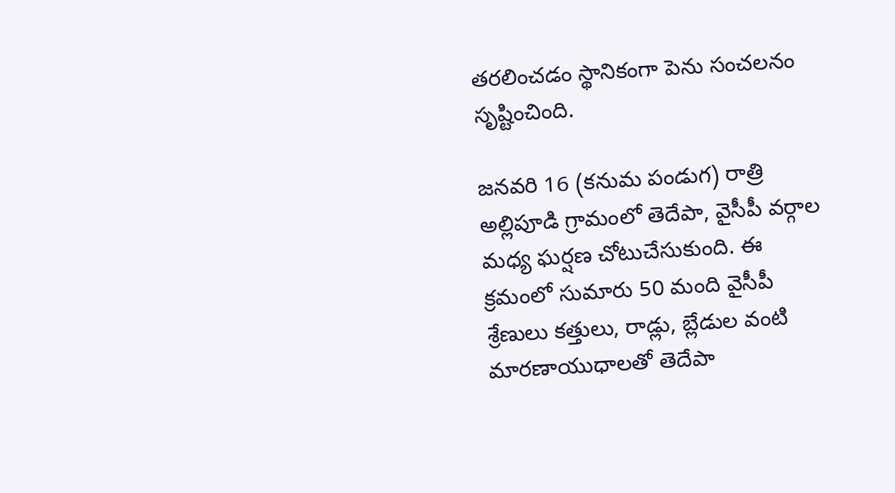తరలించడం స్థానికంగా పెను సంచలనం సృష్టించింది.

జనవరి 16 (కనుమ పండుగ) రాత్రి అల్లిపూడి గ్రామంలో తెదేపా, వైసీపీ వర్గాల మధ్య ఘర్షణ చోటుచేసుకుంది. ఈ క్రమంలో సుమారు 50 మంది వైసీపీ శ్రేణులు కత్తులు, రాడ్లు, బ్లేడుల వంటి మారణాయుధాలతో తెదేపా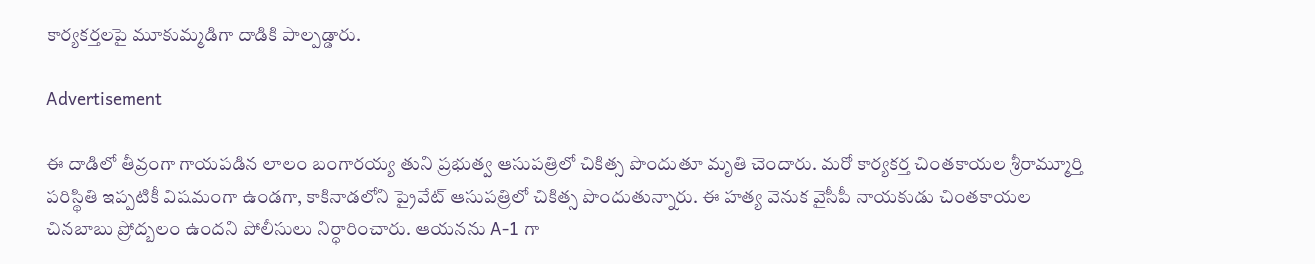కార్యకర్తలపై మూకుమ్మడిగా దాడికి పాల్పడ్డారు.

Advertisement

ఈ దాడిలో తీవ్రంగా గాయపడిన లాలం బంగారయ్య తుని ప్రభుత్వ ఆసుపత్రిలో చికిత్స పొందుతూ మృతి చెందారు. మరో కార్యకర్త చింతకాయల శ్రీరామ్మూర్తి పరిస్థితి ఇప్పటికీ విషమంగా ఉండగా, కాకినాడలోని ప్రైవేట్ ఆసుపత్రిలో చికిత్స పొందుతున్నారు. ఈ హత్య వెనుక వైసీపీ నాయకుడు చింతకాయల చినబాబు ప్రోద్బలం ఉందని పోలీసులు నిర్ధారించారు. ఆయనను A-1 గా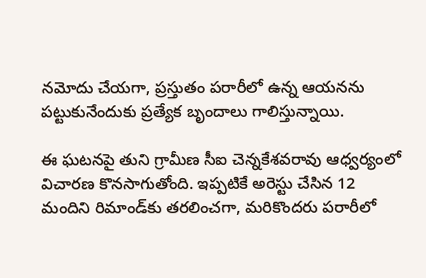నమోదు చేయగా, ప్రస్తుతం పరారీలో ఉన్న ఆయనను పట్టుకునేందుకు ప్రత్యేక బృందాలు గాలిస్తున్నాయి.

ఈ ఘటనపై తుని గ్రామీణ సీఐ చెన్నకేశవరావు ఆధ్వర్యంలో విచారణ కొనసాగుతోంది. ఇప్పటికే అరెస్టు చేసిన 12 మందిని రిమాండ్‌కు తరలించగా, మరికొందరు పరారీలో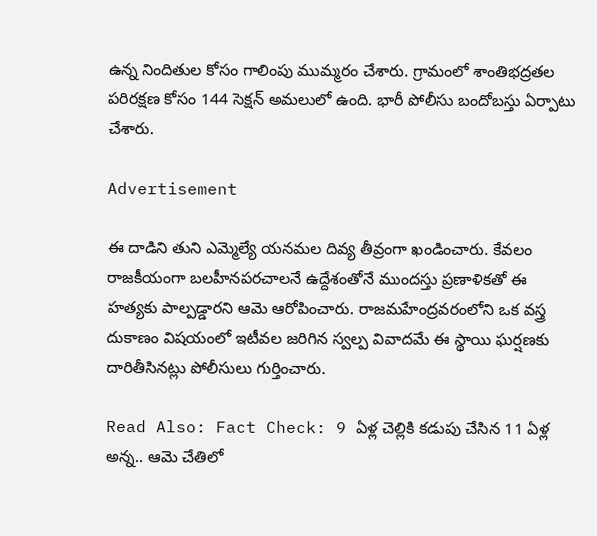ఉన్న నిందితుల కోసం గాలింపు ముమ్మరం చేశారు. గ్రామంలో శాంతిభద్రతల పరిరక్షణ కోసం 144 సెక్షన్ అమలులో ఉంది. భారీ పోలీసు బందోబస్తు ఏర్పాటు చేశారు.

Advertisement

ఈ దాడిని తుని ఎమ్మెల్యే యనమల దివ్య తీవ్రంగా ఖండించారు. కేవలం రాజకీయంగా బలహీనపరచాలనే ఉద్దేశంతోనే ముందస్తు ప్రణాళికతో ఈ హత్యకు పాల్పడ్డారని ఆమె ఆరోపించారు. రాజమహేంద్రవరంలోని ఒక వస్త్ర దుకాణం విషయంలో ఇటీవల జరిగిన స్వల్ప వివాదమే ఈ స్థాయి ఘర్షణకు దారితీసినట్లు పోలీసులు గుర్తించారు.

Read Also: Fact Check: 9 ఏళ్ల చెల్లికి కడుపు చేసిన 11 ఏళ్ల అన్న.. ఆమె చేతిలో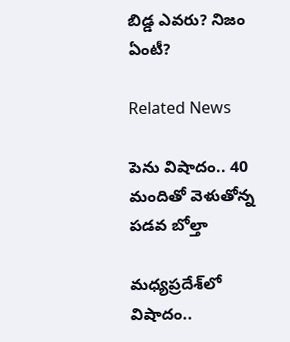బిడ్డ ఎవరు? నిజం ఏంటీ?

Related News

పెను విషాదం.. 40 మందితో వెళుతోన్న ప‌డ‌వ బోల్తా

మధ్యప్రదేశ్‌లో విషాదం..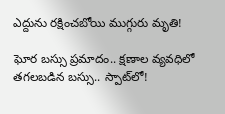ఎద్దును రక్షించబోయి ముగ్గురు మృతి!

ఘోర బస్సు ప్రమాదం.. క్షణాల వ్యవధిలో తగలబడిన బస్సు.. స్పాట్‌లో!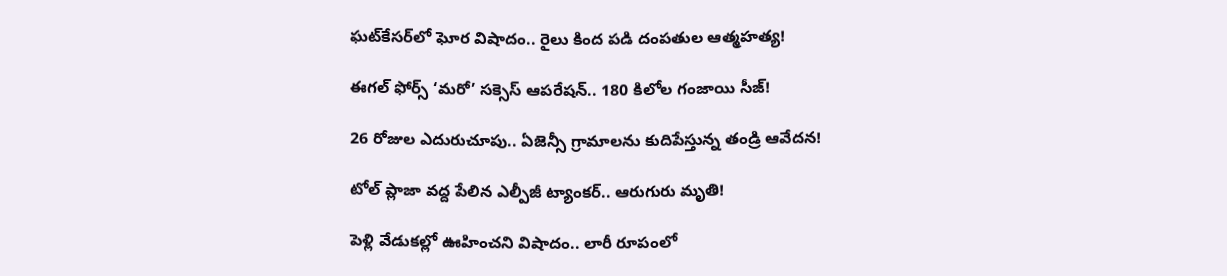ఘట్‌కేసర్‌లో ఘోర విషాదం.. రైలు కింద పడి దంపతుల ఆత్మహత్య!

ఈగల్ ఫోర్స్ ‘మరో’ సక్సెస్ ఆపరేషన్.. 180 కిలోల గంజాయి సీజ్!

26 రోజుల ఎదురుచూపు.. ఏజెన్సీ గ్రామాలను కుదిపేస్తున్న తండ్రి ఆవేదన!

టోల్ ప్లాజా వద్ద పేలిన ఎల్పీజీ ట్యాంకర్.. ఆరుగురు మృతి!

పెళ్లి వేడుకల్లో ఊహించని విషాదం.. లారీ రూపంలో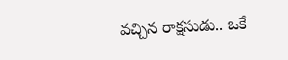వచ్చిన రాక్షసుడు.. ఒకే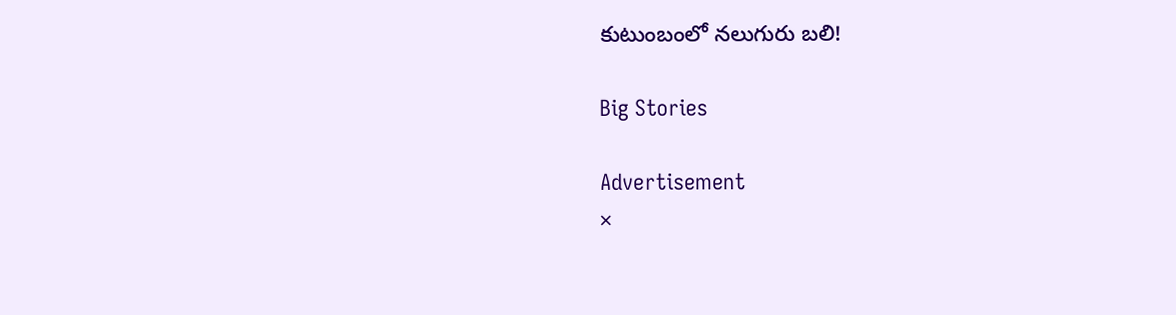కుటుంబంలో నలుగురు బలి!

Big Stories

Advertisement
×